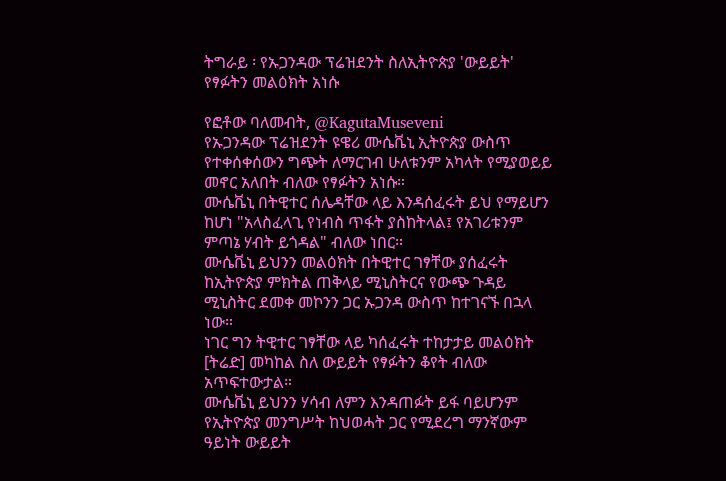ትግራይ ፡ የኡጋንዳው ፕሬዝደንት ስለኢትዮጵያ 'ውይይት' የፃፉትን መልዕክት አነሱ

የፎቶው ባለመብት, @KagutaMuseveni
የኡጋንዳው ፕሬዝደንት ዩዌሪ ሙሴቬኒ ኢትዮጵያ ውስጥ የተቀሰቀሰውን ግጭት ለማርገብ ሁለቱንም አካላት የሚያወይይ መኖር አለበት ብለው የፃፉትን አነሱ።
ሙሴቬኒ በትዊተር ሰሌዳቸው ላይ እንዳሰፈሩት ይህ የማይሆን ከሆነ "አላስፈላጊ የነብስ ጥፋት ያስከትላል፤ የአገሪቱንም ምጣኔ ሃብት ይጎዳል" ብለው ነበር።
ሙሴቬኒ ይህንን መልዕክት በትዊተር ገፃቸው ያሰፈሩት ከኢትዮጵያ ምክትል ጠቅላይ ሚኒስትርና የውጭ ጉዳይ ሚኒስትር ደመቀ መኮንን ጋር ኡጋንዳ ውስጥ ከተገናኙ በኋላ ነው።
ነገር ግን ትዊተር ገፃቸው ላይ ካሰፈሩት ተከታታይ መልዕክት [ትሬድ] መካከል ስለ ውይይት የፃፉትን ቆየት ብለው አጥፍተውታል።
ሙሴቬኒ ይህንን ሃሳብ ለምን እንዳጠፉት ይፋ ባይሆንም የኢትዮጵያ መንግሥት ከህወሓት ጋር የሚደረግ ማንኛውም ዓይነት ውይይት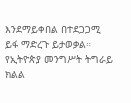እንደማይቀበል በተደጋጋሚ ይፋ ማድረጉ ይታወቃል።
የኢትዮጵያ መንግሥት ትግራይ ክልል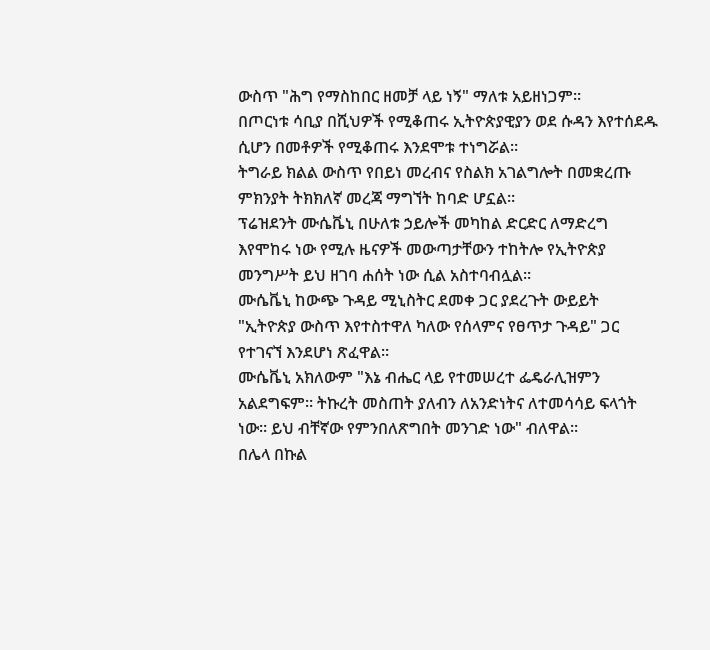ውስጥ "ሕግ የማስከበር ዘመቻ ላይ ነኝ" ማለቱ አይዘነጋም።
በጦርነቱ ሳቢያ በሺህዎች የሚቆጠሩ ኢትዮጵያዊያን ወደ ሱዳን እየተሰደዱ ሲሆን በመቶዎች የሚቆጠሩ እንደሞቱ ተነግሯል።
ትግራይ ክልል ውስጥ የበይነ መረብና የስልክ አገልግሎት በመቋረጡ ምክንያት ትክክለኛ መረጃ ማግኘት ከባድ ሆኗል።
ፕሬዝደንት ሙሴቬኒ በሁለቱ ኃይሎች መካከል ድርድር ለማድረግ እየሞከሩ ነው የሚሉ ዜናዎች መውጣታቸውን ተከትሎ የኢትዮጵያ መንግሥት ይህ ዘገባ ሐሰት ነው ሲል አስተባብሏል።
ሙሴቬኒ ከውጭ ጉዳይ ሚኒስትር ደመቀ ጋር ያደረጉት ውይይት "ኢትዮጵያ ውስጥ እየተስተዋለ ካለው የሰላምና የፀጥታ ጉዳይ" ጋር የተገናኘ እንደሆነ ጽፈዋል።
ሙሴቬኒ አክለውም "እኔ ብሔር ላይ የተመሠረተ ፌዴራሊዝምን አልደግፍም። ትኩረት መስጠት ያለብን ለአንድነትና ለተመሳሳይ ፍላጎት ነው። ይህ ብቸኛው የምንበለጽግበት መንገድ ነው" ብለዋል።
በሌላ በኩል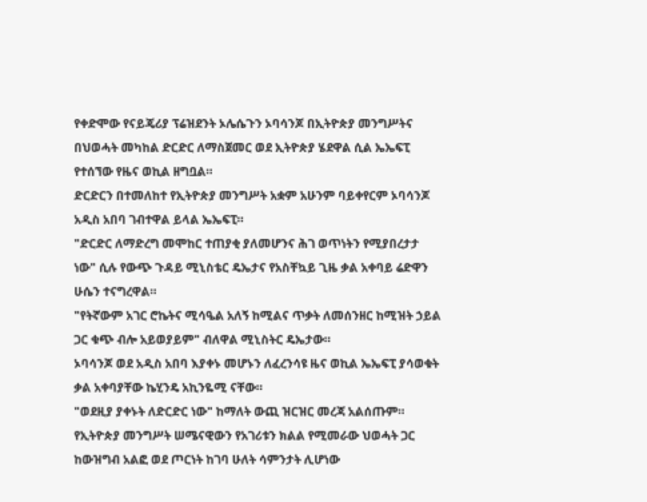የቀድሞው የናይጄሪያ ፕሬዝደንት ኦሌሴጉን ኦባሳንጆ በኢትዮጵያ መንግሥትና በህወሓት መካከል ድርድር ለማስጀመር ወደ ኢትዮጵያ ሄደዋል ሲል ኤኤፍፒ የተሰኘው የዜና ወኪል ዘግቧል።
ድርድርን በተመለከተ የኢትዮጵያ መንግሥት አቋም አሁንም ባይቀየርም ኦባሳንጆ አዲስ አበባ ገብተዋል ይላል ኤኤፍፒ።
"ድርድር ለማድረግ መሞከር ተጠያቂ ያለመሆንና ሕገ ወጥነትን የሚያበረታታ ነው" ሲሉ የውጭ ጉዳይ ሚኒስቴር ዴኤታና የአስቸኳይ ጊዜ ቃል አቀባይ ሬድዋን ሁሴን ተናግረዋል።
"የትኛውም አገር ሮኬትና ሚሳዔል አለኝ ከሚልና ጥቃት ለመሰንዘር ከሚዝት ኃይል ጋር ቁጭ ብሎ አይወያይም" ብለዋል ሚኒስትር ዴኤታው።
ኦባሳንጆ ወደ አዲስ አበባ እያቀኑ መሆኑን ለፈረንሳዩ ዜና ወኪል ኤኤፍፒ ያሳወቁት ቃል አቀባያቸው ኬሂንዴ አኪንዬሚ ናቸው።
"ወደዚያ ያቀኑት ለድርድር ነው" ከማለት ውጪ ዝርዝር መረጃ አልሰጡም።
የኢትዮጵያ መንግሥት ሠሜናዊውን የአገሪቱን ክልል የሚመራው ህወሓት ጋር ከውዝግብ አልፎ ወደ ጦርነት ከገባ ሁለት ሳምንታት ሊሆነው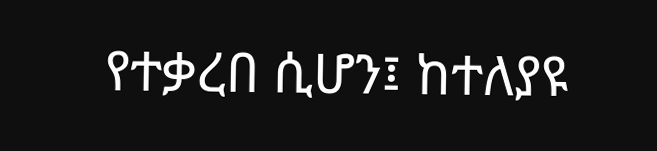የተቃረበ ሲሆን፤ ከተለያዩ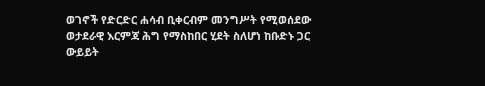ወገኖች የድርድር ሐሳብ ቢቀርብም መንግሥት የሚወሰደው ወታደራዊ እርምጃ ሕግ የማስከበር ሂደት ስለሆነ ከቡድኑ ጋር ውይይት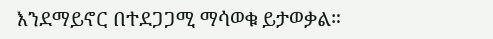እንደማይኖር በተደጋጋሚ ማሳወቁ ይታወቃል።